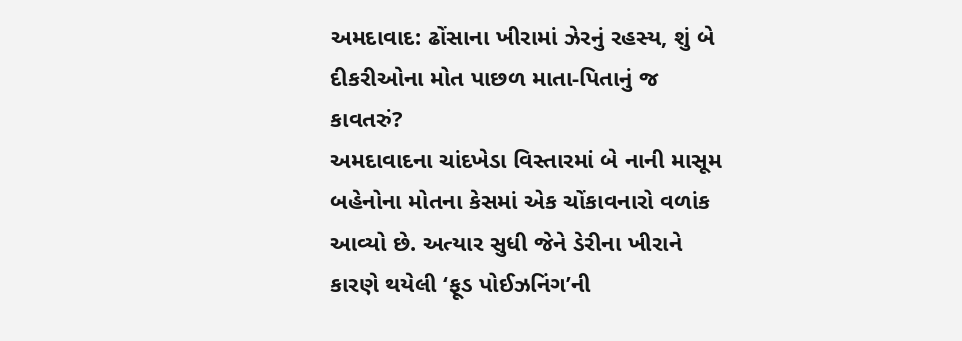અમદાવાદ: ઢોંસાના ખીરામાં ઝેરનું રહસ્ય, શું બે દીકરીઓના મોત પાછળ માતા-પિતાનું જ કાવતરું?
અમદાવાદના ચાંદખેડા વિસ્તારમાં બે નાની માસૂમ બહેનોના મોતના કેસમાં એક ચોંકાવનારો વળાંક આવ્યો છે. અત્યાર સુધી જેને ડેરીના ખીરાને કારણે થયેલી ‘ફૂડ પોઈઝનિંગ’ની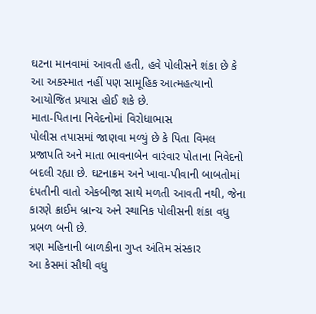ઘટના માનવામાં આવતી હતી, હવે પોલીસને શંકા છે કે આ અકસ્માત નહીં પણ સામૂહિક આત્મહત્યાનો આયોજિત પ્રયાસ હોઈ શકે છે.
માતા-પિતાના નિવેદનોમાં વિરોધાભાસ
પોલીસ તપાસમાં જાણવા મળ્યું છે કે પિતા વિમલ પ્રજાપતિ અને માતા ભાવનાબેન વારંવાર પોતાના નિવેદનો બદલી રહ્યા છે. ઘટનાક્રમ અને ખાવા-પીવાની બાબતોમાં દંપતીની વાતો એકબીજા સાથે મળતી આવતી નથી, જેના કારણે ક્રાઈમ બ્રાન્ચ અને સ્થાનિક પોલીસની શંકા વધુ પ્રબળ બની છે.
ત્રણ મહિનાની બાળકીના ગુપ્ત અંતિમ સંસ્કાર
આ કેસમાં સૌથી વધુ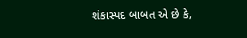શંકાસ્પદ બાબત એ છે કે,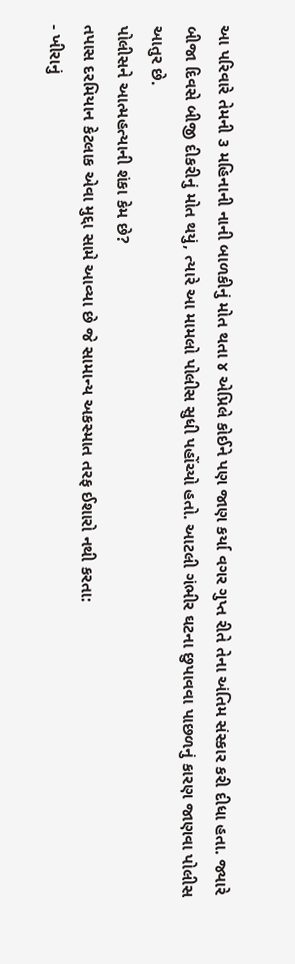આ પરિવારે તેમની ૩ મહિનાની નાની બાળકીનું મોત થતા ૪ એપ્રિલે કોઈને પણ જાણ કર્યા વગર ગુપ્ત રીતે તેના અંતિમ સંસ્કાર કરી દીધા હતા. જ્યારે બીજા દિવસે બીજી દીકરીનું મોત થયું, ત્યારે આ મામલો પોલીસ સુધી પહોંચ્યો હતો. આટલી ગંભીર ઘટના છુપાવવા પાછળનું કારણ જાણવા પોલીસ આતુર છે.
પોલીસને આત્મહત્યાની શંકા કેમ છે?
તપાસ દરમિયાન કેટલાક એવા મુદ્દા સામે આવ્યા છે જે સામાન્ય અકસ્માત તરફ ઈશારો નથી કરતા:
- ખીરાનું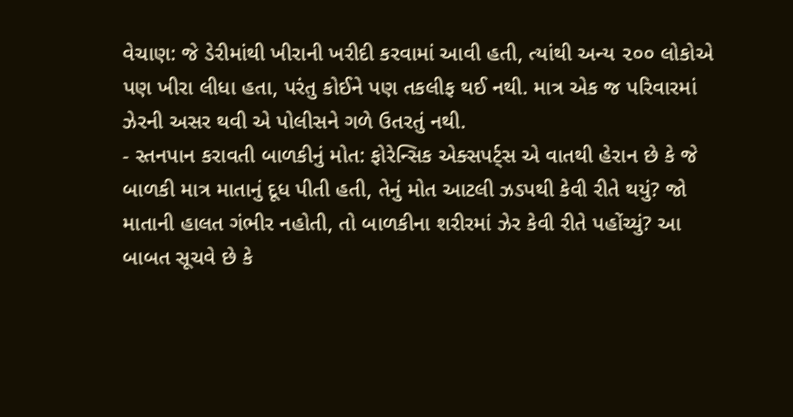વેચાણ: જે ડેરીમાંથી ખીરાની ખરીદી કરવામાં આવી હતી, ત્યાંથી અન્ય ૨૦૦ લોકોએ પણ ખીરા લીધા હતા, પરંતુ કોઈને પણ તકલીફ થઈ નથી. માત્ર એક જ પરિવારમાં ઝેરની અસર થવી એ પોલીસને ગળે ઉતરતું નથી.
- સ્તનપાન કરાવતી બાળકીનું મોત: ફોરેન્સિક એક્સપર્ટ્સ એ વાતથી હેરાન છે કે જે બાળકી માત્ર માતાનું દૂધ પીતી હતી, તેનું મોત આટલી ઝડપથી કેવી રીતે થયું? જો માતાની હાલત ગંભીર નહોતી, તો બાળકીના શરીરમાં ઝેર કેવી રીતે પહોંચ્યું? આ બાબત સૂચવે છે કે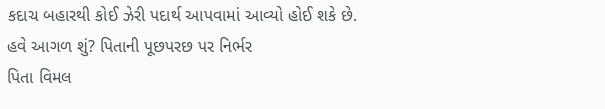કદાચ બહારથી કોઈ ઝેરી પદાર્થ આપવામાં આવ્યો હોઈ શકે છે.
હવે આગળ શું? પિતાની પૂછપરછ પર નિર્ભર
પિતા વિમલ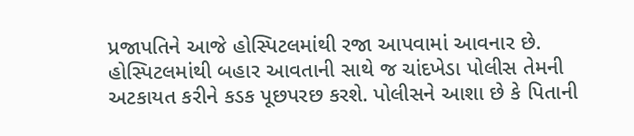પ્રજાપતિને આજે હોસ્પિટલમાંથી રજા આપવામાં આવનાર છે. હોસ્પિટલમાંથી બહાર આવતાની સાથે જ ચાંદખેડા પોલીસ તેમની અટકાયત કરીને કડક પૂછપરછ કરશે. પોલીસને આશા છે કે પિતાની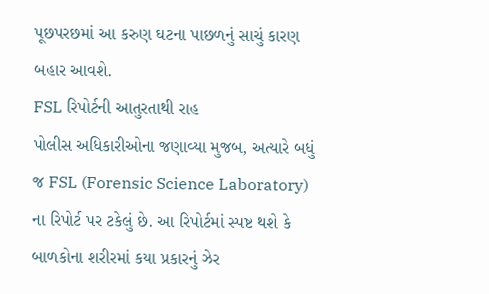પૂછપરછમાં આ કરુણ ઘટના પાછળનું સાચું કારણ બહાર આવશે.
FSL રિપોર્ટની આતુરતાથી રાહ
પોલીસ અધિકારીઓના જણાવ્યા મુજબ, અત્યારે બધું જ FSL (Forensic Science Laboratory) ના રિપોર્ટ પર ટકેલું છે. આ રિપોર્ટમાં સ્પષ્ટ થશે કે બાળકોના શરીરમાં કયા પ્રકારનું ઝેર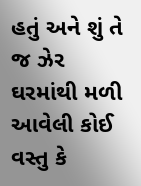હતું અને શું તે જ ઝેર ઘરમાંથી મળી આવેલી કોઈ વસ્તુ કે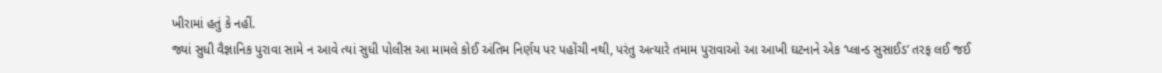ખીરામાં હતું કે નહીં.
જ્યાં સુધી વૈજ્ઞાનિક પુરાવા સામે ન આવે ત્યાં સુધી પોલીસ આ મામલે કોઈ અંતિમ નિર્ણય પર પહોંચી નથી, પરંતુ અત્યારે તમામ પુરાવાઓ આ આખી ઘટનાને એક ‘પ્લાન્ડ સુસાઈડ’ તરફ લઈ જઈ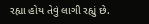રહ્યા હોય તેવું લાગી રહ્યું છે.